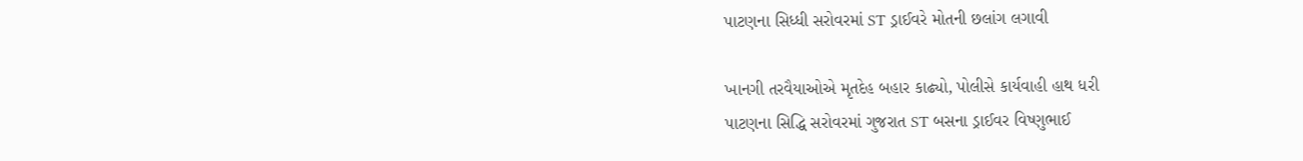પાટણના સિધ્ધી સરોવરમાં ST ડ્રાઈવરે મોતની છલાંગ લગાવી

ખાનગી તરવૈયાઓએ મૃતદેહ બહાર કાઢ્યો, પોલીસે કાર્યવાહી હાથ ધરી
પાટણના સિદ્ધિ સરોવરમાં ગુજરાત ST બસના ડ્રાઈવર વિષ્ણુભાઈ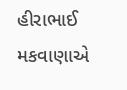હીરાભાઈ મકવાણાએ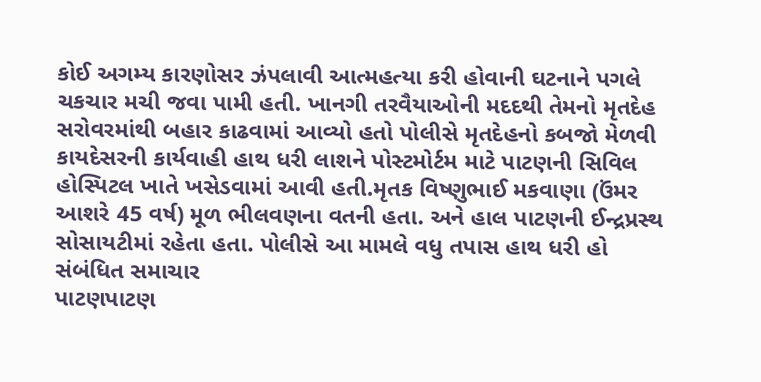કોઈ અગમ્ય કારણોસર ઝંપલાવી આત્મહત્યા કરી હોવાની ઘટનાને પગલે ચકચાર મચી જવા પામી હતી. ખાનગી તરવૈયાઓની મદદથી તેમનો મૃતદેહ સરોવરમાંથી બહાર કાઢવામાં આવ્યો હતો પોલીસે મૃતદેહનો કબજો મેળવી કાયદેસરની કાર્યવાહી હાથ ધરી લાશને પોસ્ટમોર્ટમ માટે પાટણની સિવિલ હોસ્પિટલ ખાતે ખસેડવામાં આવી હતી.મૃતક વિષ્ણુભાઈ મકવાણા (ઉંમર આશરે 45 વર્ષ) મૂળ ભીલવણના વતની હતા. અને હાલ પાટણની ઈન્દ્રપ્રસ્થ સોસાયટીમાં રહેતા હતા. પોલીસે આ મામલે વધુ તપાસ હાથ ધરી હો
સંબંધિત સમાચાર
પાટણપાટણ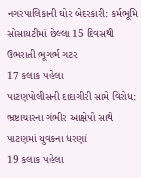નગરપાલિકાની ઘોર બેદરકારી: કર્મભૂમિ સોસાયટીમાં છેલ્લા 15 દિવસથી ઉભરાતી ભૂગર્ભ ગટર
17 કલાક પહેલા
પાટણપોલીસની દાદાગીરી સામે વિરોધ: ભ્રષ્ટાચારના ગંભીર આક્ષેપો સાથે પાટણમાં યુવકના ધરણાં
19 કલાક પહેલા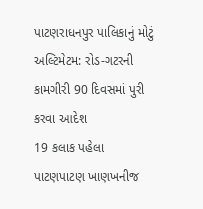પાટણરાધનપુર પાલિકાનું મોટું અલ્ટિમેટમ: રોડ-ગટરની કામગીરી 90 દિવસમાં પુરી કરવા આદેશ
19 કલાક પહેલા
પાટણપાટણ ખાણખનીજ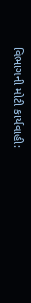વિભાગની મોટી કાર્યવાહી: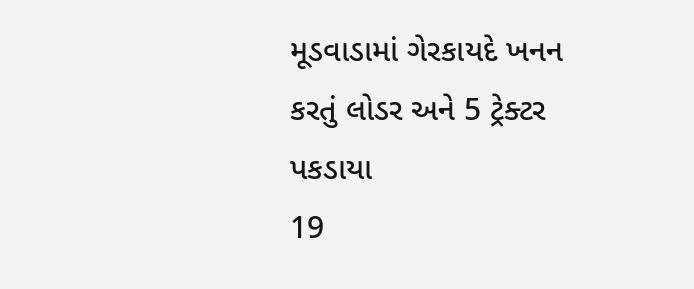મૂડવાડામાં ગેરકાયદે ખનન કરતું લોડર અને 5 ટ્રેક્ટર પકડાયા
19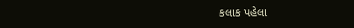કલાક પહેલા